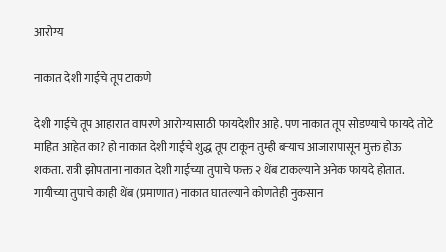आरोग्य

नाकात देशी गाईचे तूप टाकणे

देशी गाईचे तूप आहारात वापरणे आरोग्यासाठी फायदेशीर आहे. पण नाकात तूप सोडण्याचे फायदे तोटे माहित आहेत का? हो नाकात देशी गाईचे शुद्ध तूप टाकून तुम्ही बऱ्याच आजारापासून मुक्त होऊ शकता. रात्री झोपताना नाकात देशी गाईच्या तुपाचे फक्त २ थेंब टाकल्याने अनेक फायदे होतात. गायीच्या तुपाचे काही थेंब (प्रमाणात) नाकात घातल्याने कोणतेही नुकसान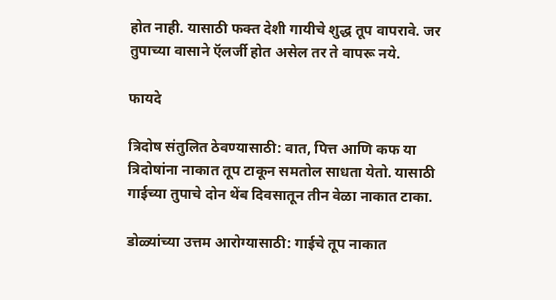होत नाही. यासाठी फक्त देशी गायीचे शुद्ध तूप वापरावे. जर तुपाच्या वासाने ऍलर्जी होत असेल तर ते वापरू नये.

फायदे

त्रिदोष संतुलित ठेवण्यासाठी: वात, पित्त आणि कफ या त्रिदोषांना नाकात तूप टाकून समतोल साधता येतो. यासाठी गाईच्या तुपाचे दोन थेंब दिवसातून तीन वेळा नाकात टाका.

डोळ्यांच्या उत्तम आरोग्यासाठी: गाईचे तूप नाकात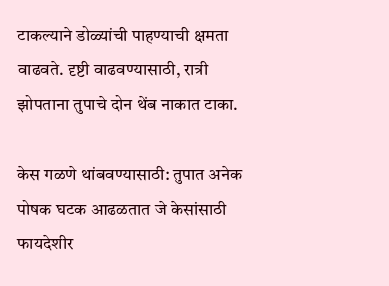टाकल्याने डोळ्यांची पाहण्याची क्षमता वाढवते. दृष्टी वाढवण्यासाठी, रात्री झोपताना तुपाचे दोन थेंब नाकात टाका.

केस गळणे थांबवण्यासाठी: तुपात अनेक पोषक घटक आढळतात जे केसांसाठी फायदेशीर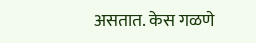असतात. केस गळणे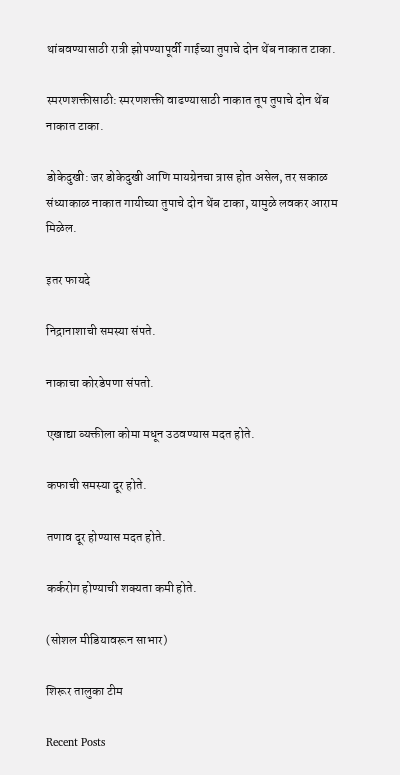थांबवण्यासाठी रात्री झोपण्यापूर्वी गाईच्या तुपाचे दोन थेंब नाकात टाका.

स्मरणशक्तीसाठी: स्मरणशक्ती वाढण्यासाठी नाकात तूप तुपाचे दोन थेंब नाकात टाका.

डोकेदुखी: जर डोकेदुखी आणि मायग्रेनचा त्रास होत असेल, तर सकाळ संध्याकाळ नाकात गायीच्या तुपाचे दोन थेंब टाका, यामुळे लवकर आराम मिळेल.

इतर फायदे

निद्रानाशाची समस्या संपते.

नाकाचा कोरडेपणा संपतो.

एखाद्या व्यक्तीला कोमा मधून उठवण्यास मदत होते.

कफाची समस्या दूर होते.

तणाव दूर होण्यास मदत होते.

कर्करोग होण्याची शक्यता कमी होते.

(सोशल मीडियावरून साभार)

शिरूर तालुका टीम

Recent Posts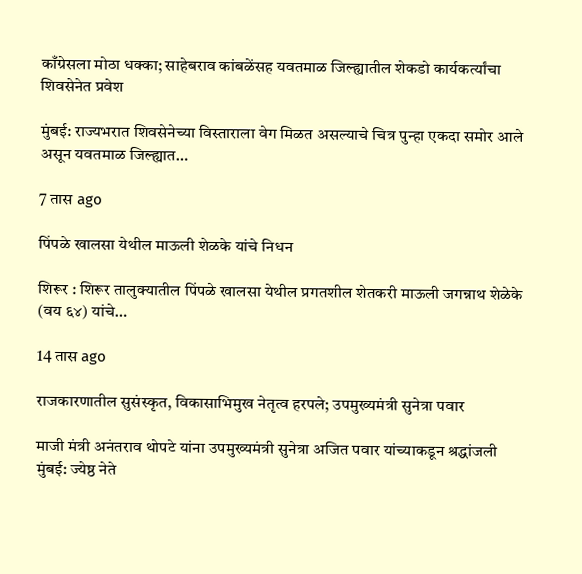काँग्रेसला मोठा धक्का; साहेबराव कांबळेंसह यवतमाळ जिल्ह्यातील शेकडो कार्यकर्त्यांचा शिवसेनेत प्रवेश

मुंबई: राज्यभरात शिवसेनेच्या विस्ताराला वेग मिळत असल्याचे चित्र पुन्हा एकदा समोर आले असून यवतमाळ जिल्ह्यात…

7 तास ago

पिंपळे खालसा येथील माऊली शेळके यांचे निधन

शिरूर : शिरूर तालुक्यातील पिंपळे खालसा येथील प्रगतशील शेतकरी माऊली जगन्नाथ शेळेके (वय ६४) यांचे…

14 तास ago

राजकारणातील सुसंस्कृत, विकासाभिमुख नेतृत्व हरपले; उपमुख्यमंत्री सुनेत्रा पवार

माजी मंत्री अनंतराव थोपटे यांना उपमुख्यमंत्री सुनेत्रा अजित पवार यांच्याकडून श्रद्धांजली मुंबई: ज्येष्ठ नेते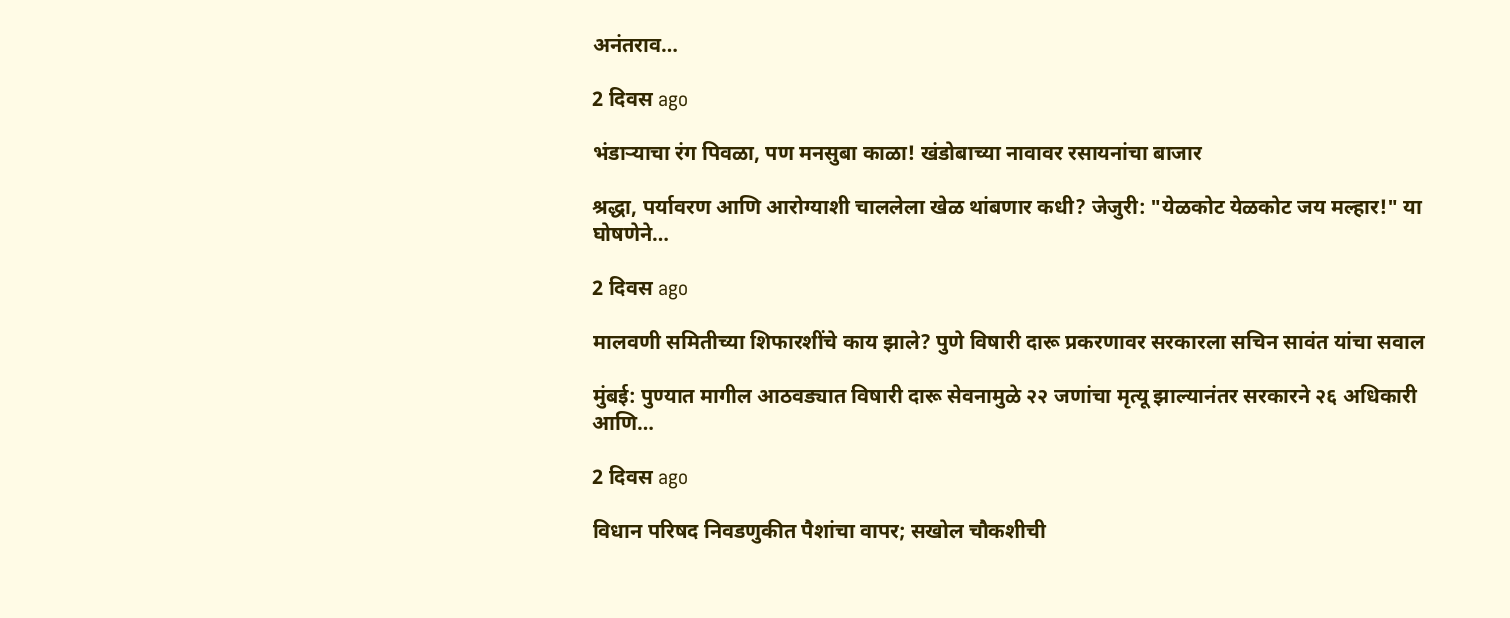अनंतराव…

2 दिवस ago

भंडाऱ्याचा रंग पिवळा, पण मनसुबा काळा! खंडोबाच्या नावावर रसायनांचा बाजार

श्रद्धा, पर्यावरण आणि आरोग्याशी चाललेला खेळ थांबणार कधी? जेजुरी: "येळकोट येळकोट जय मल्हार!" या घोषणेने…

2 दिवस ago

मालवणी समितीच्या शिफारशींचे काय झाले? पुणे विषारी दारू प्रकरणावर सरकारला सचिन सावंत यांचा सवाल

मुंबई: पुण्यात मागील आठवड्यात विषारी दारू सेवनामुळे २२ जणांचा मृत्यू झाल्यानंतर सरकारने २६ अधिकारी आणि…

2 दिवस ago

विधान परिषद निवडणुकीत पैशांचा वापर; सखोल चौकशीची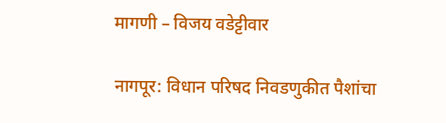मागणी – विजय वडेट्टीवार

नागपूर: विधान परिषद निवडणुकीत पैशांचा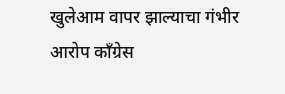खुलेआम वापर झाल्याचा गंभीर आरोप काँग्रेस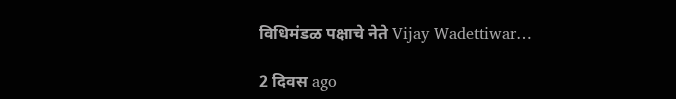विधिमंडळ पक्षाचे नेते Vijay Wadettiwar…

2 दिवस ago